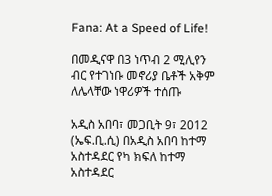Fana: At a Speed of Life!

በመዲናዋ በ3 ነጥብ 2 ሚሊየን ብር የተገነቡ መኖሪያ ቤቶች አቅም ለሌላቸው ነዋሪዎች ተሰጡ

አዲስ አበባ፣ መጋቢት 9፣ 2012 (ኤፍ.ቢ.ሲ) በአዲስ አበባ ከተማ አስተዳደር የካ ክፍለ ከተማ አስተዳደር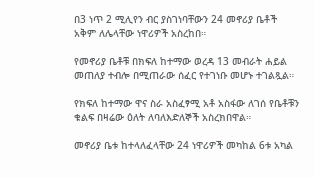በ3 ነጥ 2 ሚሊየን ብር ያስገነባቸውን 24 መኖሪያ ቤቶች አቅም ለሌላቸው ነዋሪዎች አስረከበ።

የመኖሪያ ቤቶቹ በክፍለ ከተማው ወረዳ 13 መብራት ሐይል መጠለያ ተብሎ በሚጠራው ሰፈር የተገነቡ መሆኑ ተገልጿል።

የክፍለ ከተማው ዋና ስራ አስፈፃሚ አቶ አስፋው ለገሰ የቤቶቹን ቁልፍ በዛሬው ዕለት ለባለእድለኞች አስረክበዋል።

መኖሪያ ቤቱ ከተላለፈላቸው 24 ነዋሪዎች መካከል 6ቱ አካል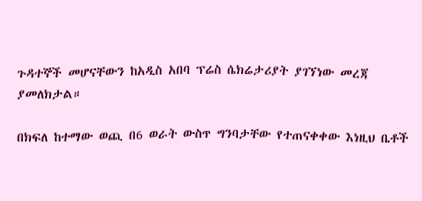ጉዳተኞች መሆናቸውን ከአዲስ አበባ ፕሬስ ሴክሬታሪያት ያገኘነው መረጃ ያመለክታል።

በክፍለ ከተማው ወጪ በ6 ወራት ውስጥ ግንባታቸው የተጠናቀቀው እነዚህ ቤቶች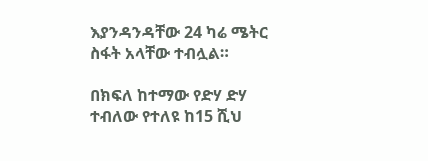እያንዳንዳቸው 24 ካሬ ሜትር ስፋት አላቸው ተብሏል።

በክፍለ ከተማው የድሃ ድሃ ተብለው የተለዩ ከ15 ሺህ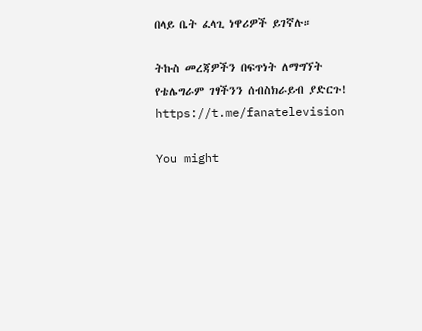በላይ ቤት ፈላጊ ነዋሪዎች ይገኛሉ።

ትኩስ መረጃዎችን በፍጥነት ለማግኘት የቴሌግራም ገፃችንን ሰብስክራይብ ያድርጉ!
https://t.me/fanatelevision

You might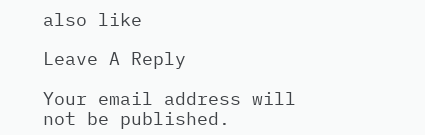also like

Leave A Reply

Your email address will not be published.